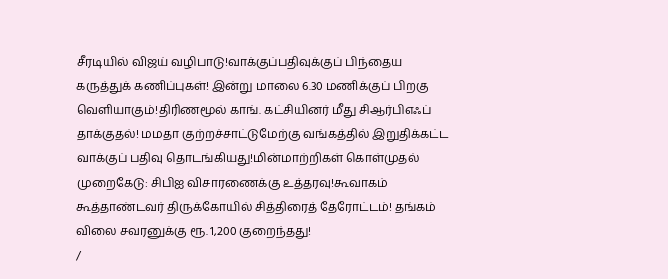சீரடியில் விஜய் வழிபாடு!வாக்குப்பதிவுக்குப் பிந்தைய கருத்துக் கணிப்புகள்! இன்று மாலை 6.30 மணிக்குப் பிறகு வெளியாகும்!திரிணமூல் காங். கட்சியினர் மீது சிஆர்பிஎஃப் தாக்குதல்! மமதா குற்றச்சாட்டுமேற்கு வங்கத்தில் இறுதிக்கட்ட வாக்குப் பதிவு தொடங்கியது!மின்மாற்றிகள் கொள்முதல் முறைகேடு: சிபிஐ விசாரணைக்கு உத்தரவு!கூவாகம் கூத்தாண்டவர் திருக்கோயில் சித்திரைத் தேரோட்டம்! தங்கம் விலை சவரனுக்கு ரூ. 1,200 குறைந்தது!
/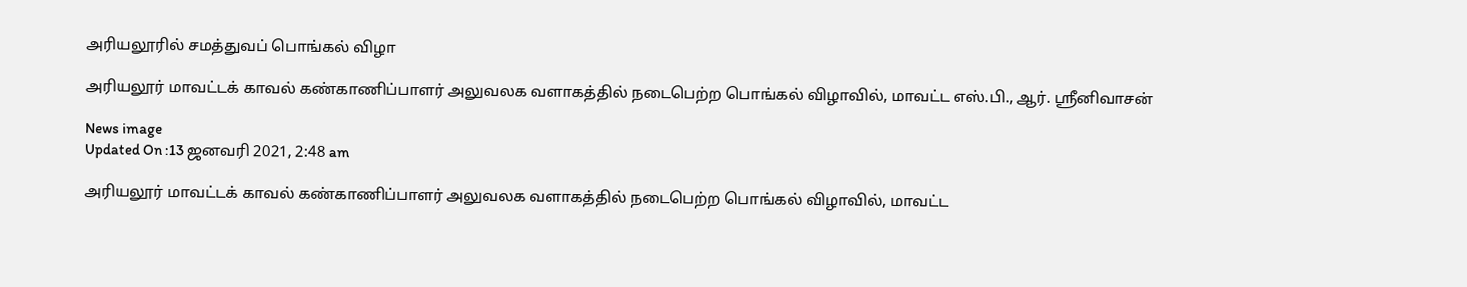அரியலூரில் சமத்துவப் பொங்கல் விழா

அரியலூர் மாவட்டக் காவல் கண்காணிப்பாளர் அலுவலக வளாகத்தில் நடைபெற்ற பொங்கல் விழாவில், மாவட்ட எஸ்.பி., ஆர். ஸ்ரீனிவாசன்

News image
Updated On :13 ஜனவரி 2021, 2:48 am

அரியலூர் மாவட்டக் காவல் கண்காணிப்பாளர் அலுவலக வளாகத்தில் நடைபெற்ற பொங்கல் விழாவில், மாவட்ட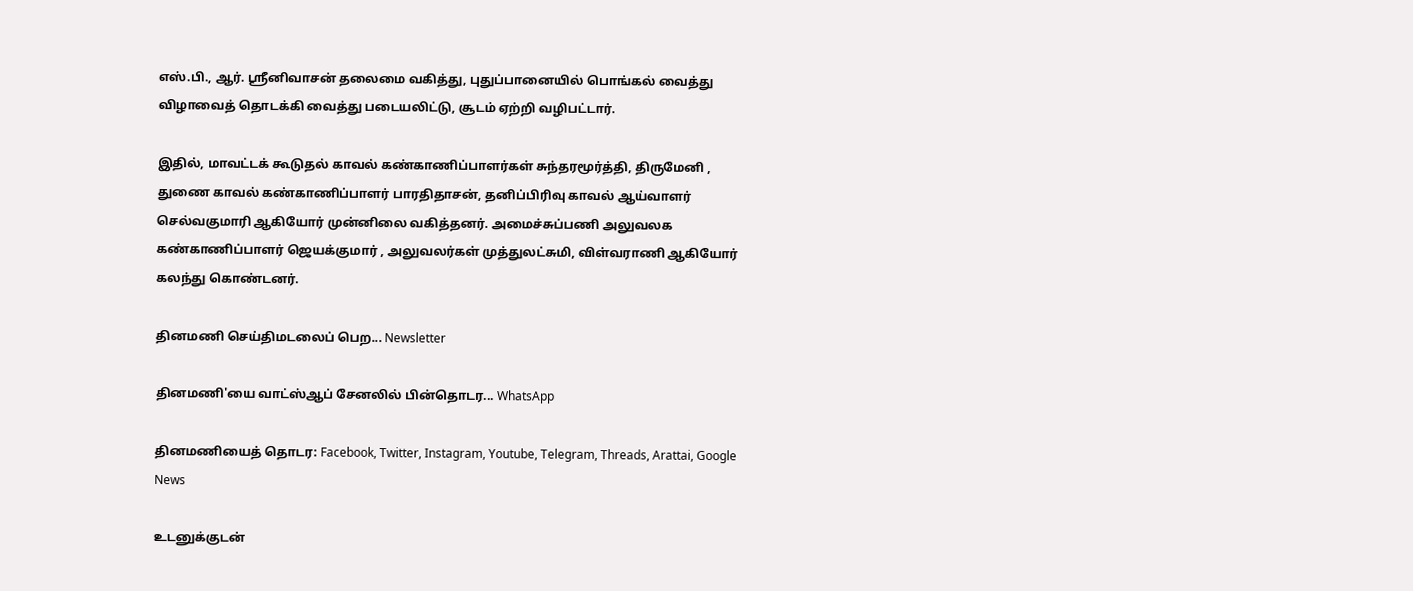எஸ்.பி., ஆர். ஸ்ரீனிவாசன் தலைமை வகித்து, புதுப்பானையில் பொங்கல் வைத்து விழாவைத் தொடக்கி வைத்து படையலிட்டு, சூடம் ஏற்றி வழிபட்டார்.

இதில், மாவட்டக் கூடுதல் காவல் கண்காணிப்பாளர்கள் சுந்தரமூர்த்தி, திருமேனி , துணை காவல் கண்காணிப்பாளர் பாரதிதாசன், தனிப்பிரிவு காவல் ஆய்வாளர் செல்வகுமாரி ஆகியோர் முன்னிலை வகித்தனர். அமைச்சுப்பணி அலுவலக கண்காணிப்பாளர் ஜெயக்குமார் , அலுவலர்கள் முத்துலட்சுமி, விள்வராணி ஆகியோர் கலந்து கொண்டனர்.

தினமணி செய்திமடலைப் பெற... Newsletter

தினமணி'யை வாட்ஸ்ஆப் சேனலில் பின்தொடர... WhatsApp

தினமணியைத் தொடர: Facebook, Twitter, Instagram, Youtube, Telegram, Threads, Arattai, Google News

உடனுக்குடன்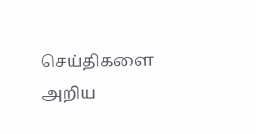செய்திகளை அறிய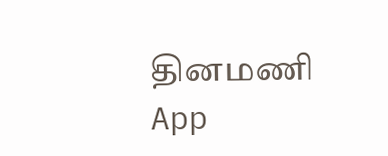தினமணி App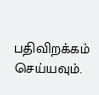பதிவிறக்கம் செய்யவும்.